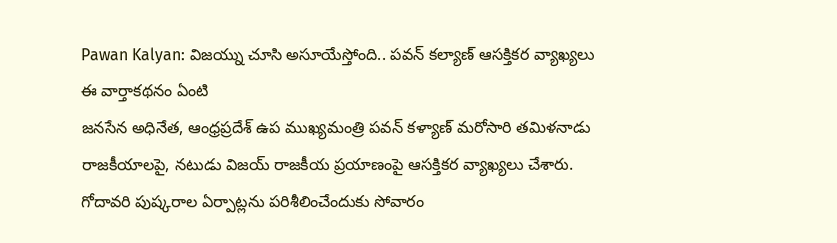Pawan Kalyan: విజయ్ను చూసి అసూయేస్తోంది.. పవన్ కల్యాణ్ ఆసక్తికర వ్యాఖ్యలు
ఈ వార్తాకథనం ఏంటి
జనసేన అధినేత, ఆంధ్రప్రదేశ్ ఉప ముఖ్యమంత్రి పవన్ కళ్యాణ్ మరోసారి తమిళనాడు రాజకీయాలపై, నటుడు విజయ్ రాజకీయ ప్రయాణంపై ఆసక్తికర వ్యాఖ్యలు చేశారు. గోదావరి పుష్కరాల ఏర్పాట్లను పరిశీలించేందుకు సోవారం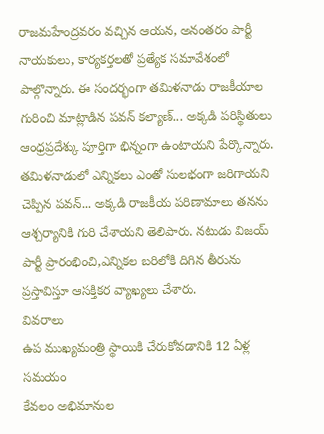రాజమహేంద్రవరం వచ్చిన ఆయన, అనంతరం పార్టీ నాయకులు, కార్యకర్తలతో ప్రత్యేక సమావేశంలో పాల్గొన్నారు. ఈ సందర్భంగా తమిళనాడు రాజకీయాల గురించి మాట్లాడిన పవన్ కల్యాణ్... అక్కడి పరిస్థితులు ఆంధ్రప్రదేశ్కు పూర్తిగా భిన్నంగా ఉంటాయని పేర్కొన్నారు. తమిళనాడులో ఎన్నికలు ఎంతో సులభంగా జరిగాయని చెప్పిన పవన్... అక్కడి రాజకీయ పరిణామాలు తనను ఆశ్చర్యానికి గురి చేశాయని తెలిపారు. నటుడు విజయ్ పార్టీ ప్రారంభించి,ఎన్నికల బరిలోకి దిగిన తీరును ప్రస్తావిస్తూ ఆసక్తికర వ్యాఖ్యలు చేశారు.
వివరాలు
ఉప ముఖ్యమంత్రి స్థాయికి చేరుకోవడానికి 12 ఏళ్ల సమయం
కేవలం అభిమానుల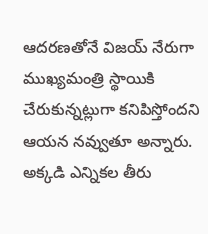ఆదరణతోనే విజయ్ నేరుగా ముఖ్యమంత్రి స్థాయికి చేరుకున్నట్లుగా కనిపిస్తోందని ఆయన నవ్వుతూ అన్నారు. అక్కడి ఎన్నికల తీరు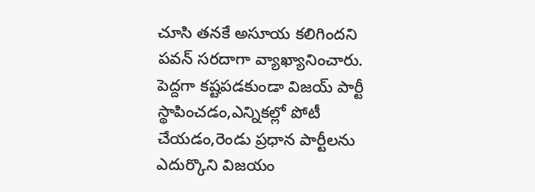చూసి తనకే అసూయ కలిగిందని పవన్ సరదాగా వ్యాఖ్యానించారు. పెద్దగా కష్టపడకుండా విజయ్ పార్టీ స్థాపించడం,ఎన్నికల్లో పోటీ చేయడం,రెండు ప్రధాన పార్టీలను ఎదుర్కొని విజయం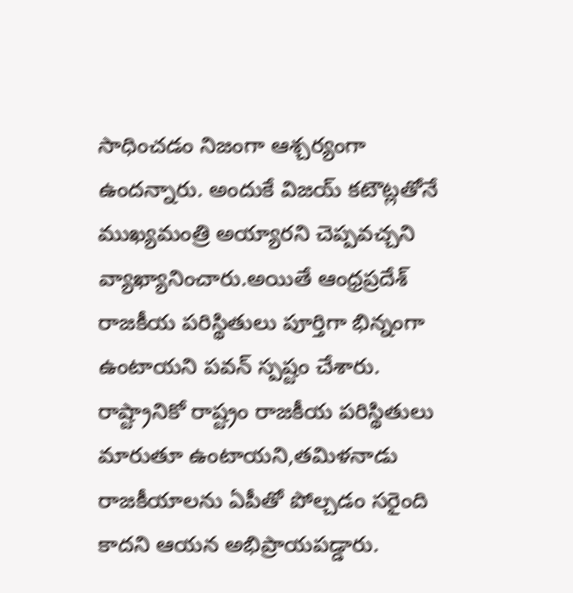సాధించడం నిజంగా ఆశ్చర్యంగా ఉందన్నారు. అందుకే విజయ్ కటౌట్లతోనే ముఖ్యమంత్రి అయ్యారని చెప్పవచ్చని వ్యాఖ్యానించారు.అయితే ఆంధ్రప్రదేశ్ రాజకీయ పరిస్థితులు పూర్తిగా భిన్నంగా ఉంటాయని పవన్ స్పష్టం చేశారు. రాష్ట్రానికో రాష్ట్రం రాజకీయ పరిస్థితులు మారుతూ ఉంటాయని,తమిళనాడు రాజకీయాలను ఏపీతో పోల్చడం సరైంది కాదని ఆయన అభిప్రాయపడ్డారు.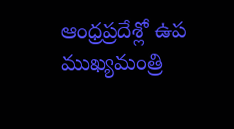ఆంధ్రప్రదేశ్లో ఉప ముఖ్యమంత్రి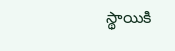స్థాయికి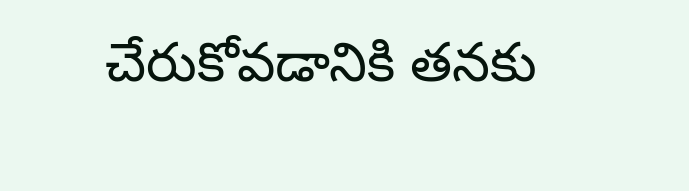చేరుకోవడానికి తనకు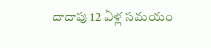దాదాపు 12 ఏళ్ల సమయం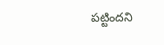పట్టిందని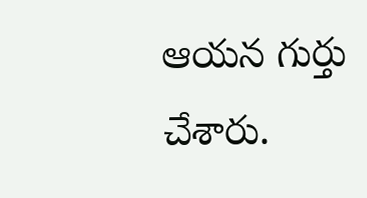ఆయన గుర్తు చేశారు.